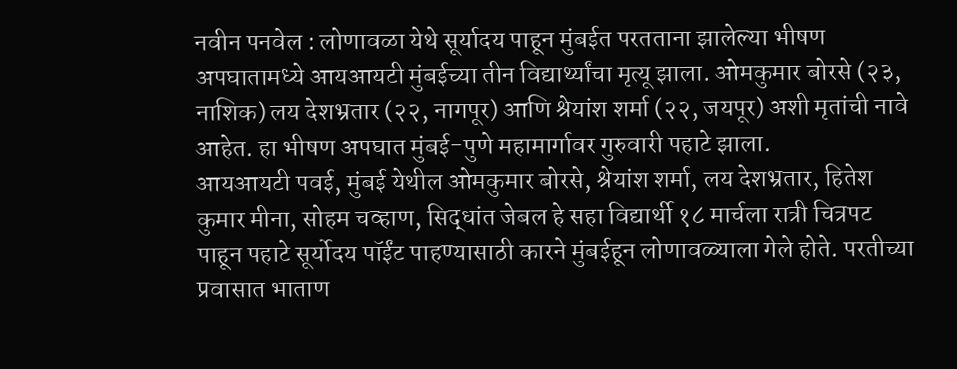नवीन पनवेल : लोणावळा येथे सूर्यादय पाहून मुंबईत परतताना झालेल्या भीषण अपघातामध्ये आयआयटी मुंबईच्या तीन विद्यार्थ्यांचा मृत्यू झाला. ओमकुमार बोरसे (२३, नाशिक) लय देशभ्रतार (२२, नागपूर) आणि श्रेयांश शर्मा (२२, जयपूर) अशी मृतांची नावे आहेत. हा भीषण अपघात मुंबई-पुणे महामार्गावर गुरुवारी पहाटे झाला.
आयआयटी पवई, मुंबई येथील ओमकुमार बोरसे, श्रेयांश शर्मा, लय देशभ्रतार, हितेश कुमार मीना, सोहम चव्हाण, सिद्धांत जेबल हे सहा विद्यार्थी १८ मार्चला रात्री चित्रपट पाहून पहाटे सूर्योदय पॉईंट पाहण्यासाठी कारने मुंबईहून लोणावळ्याला गेले होते. परतीच्या प्रवासात भाताण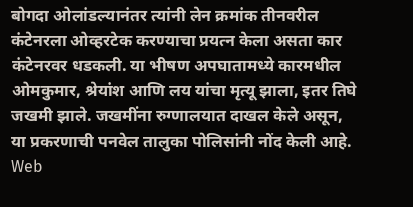बोगदा ओलांडल्यानंतर त्यांनी लेन क्रमांक तीनवरील कंटेनरला ओव्हरटेक करण्याचा प्रयत्न केला असता कार कंटेनरवर धडकली. या भीषण अपघातामध्ये कारमधील ओमकुमार, श्रेयांश आणि लय यांचा मृत्यू झाला, इतर तिघे जखमी झाले. जखमींना रुग्णालयात दाखल केले असून, या प्रकरणाची पनवेल तालुका पोलिसांनी नोंद केली आहे.
Web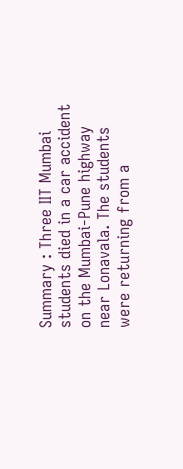Summary : Three IIT Mumbai students died in a car accident on the Mumbai-Pune highway near Lonavala. The students were returning from a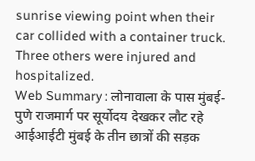sunrise viewing point when their car collided with a container truck. Three others were injured and hospitalized.
Web Summary : लोनावाला के पास मुंबई-पुणे राजमार्ग पर सूर्योदय देखकर लौट रहे आईआईटी मुंबई के तीन छात्रों की सड़क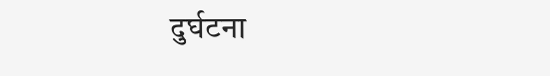दुर्घटना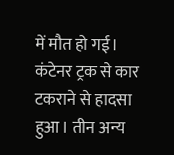में मौत हो गई। कंटेनर ट्रक से कार टकराने से हादसा हुआ। तीन अन्य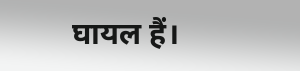घायल हैं।